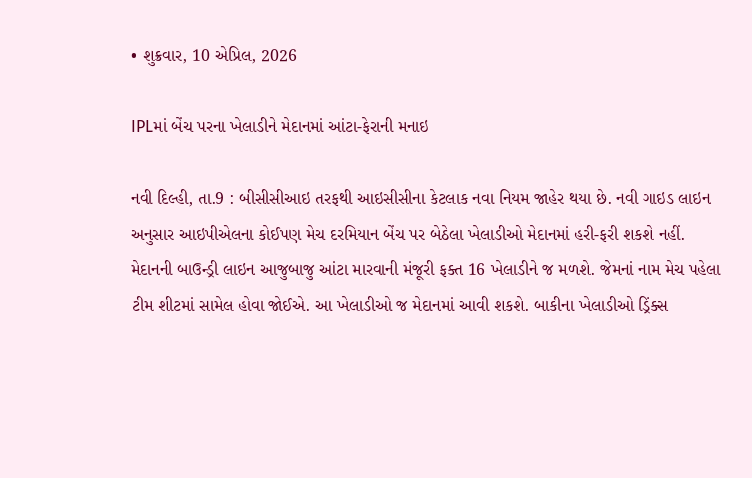• શુક્રવાર, 10 એપ્રિલ, 2026

IPLમાં બેંચ પરના ખેલાડીને મેદાનમાં આંટા-ફેરાની મનાઇ

નવી દિલ્હી, તા.9 : બીસીસીઆઇ તરફથી આઇસીસીના કેટલાક નવા નિયમ જાહેર થયા છે. નવી ગાઇડ લાઇન અનુસાર આઇપીએલના કોઈપણ મેચ દરમિયાન બેંચ પર બેઠેલા ખેલાડીઓ મેદાનમાં હરી-ફરી શકશે નહીં. મેદાનની બાઉન્ડ્રી લાઇન આજુબાજુ આંટા મારવાની મંજૂરી ફક્ત 16 ખેલાડીને જ મળશે. જેમનાં નામ મેચ પહેલા ટીમ શીટમાં સામેલ હોવા જોઈએ. આ ખેલાડીઓ જ મેદાનમાં આવી શકશે. બાકીના ખેલાડીઓ ડ્રિંક્સ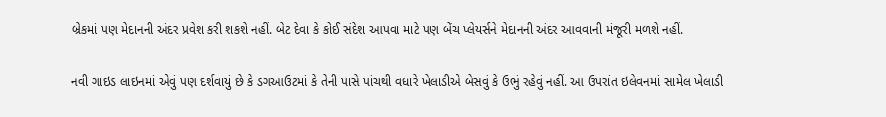બ્રેકમાં પણ મેદાનની અંદર પ્રવેશ કરી શકશે નહીં. બેટ દેવા કે કોઈ સંદેશ આપવા માટે પણ બેંચ પ્લેયર્સને મેદાનની અંદર આવવાની મંજૂરી મળશે નહીં.

નવી ગાઇડ લાઇનમાં એવું પણ દર્શવાયું છે કે ડગઆઉટમાં કે તેની પાસે પાંચથી વધારે ખેલાડીએ બેસવું કે ઉભું રહેવું નહીં. આ ઉપરાંત ઇલેવનમાં સામેલ ખેલાડી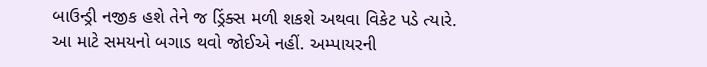બાઉન્ડ્રી નજીક હશે તેને જ ડ્રિંક્સ મળી શકશે અથવા વિકેટ પડે ત્યારે. આ માટે સમયનો બગાડ થવો જોઈએ નહીં. અમ્પાયરની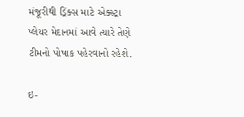મંજૂરીથી ડ્રિંક્સ માટે એક્સ્ટ્રા પ્લેયર મેદાનમાં આવે ત્યારે તેણે ટીમનો પોષાક પહેરવાનો રહેશે.

ઇ-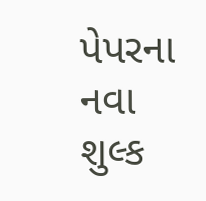પેપરના નવા શુલ્ક